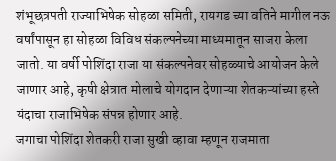शंभूछत्रपती राज्याभिषेक सोहळा समिती, रायगड च्या वतिने मागील नऊ वर्षांपासून हा सोहळा विविध संकल्पनेच्या माध्यमातून साजरा केला जातो. या वर्षी पोशिंदा राजा या संकल्पनेवर सोहळ्याचे आयोजन केले जाणार आहे, कृषी क्षेत्रात मोलाचे योगदान देणाऱ्या शेतकऱ्यांच्या हस्ते यंदाचा राजाभिषेक संपन्न होणार आहे.
जगाचा पोशिंदा शेतकरी राजा सुखी व्हावा म्हणून राजमाता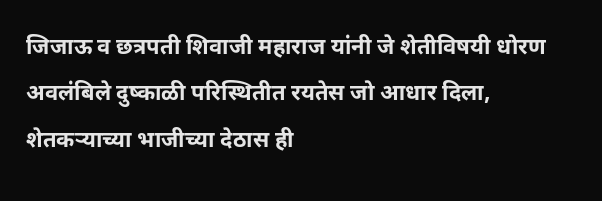जिजाऊ व छत्रपती शिवाजी महाराज यांनी जे शेतीविषयी धोरण अवलंबिले दुष्काळी परिस्थितीत रयतेस जो आधार दिला, शेतकऱ्याच्या भाजीच्या देठास ही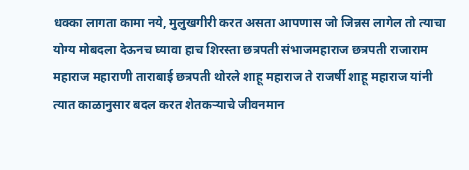धक्का लागता कामा नये, मुलुखगीरी करत असता आपणास जो जिन्नस लागेल तो त्याचा योग्य मोबदला देऊनच घ्यावा हाच शिरस्ता छत्रपती संभाजमहाराज छत्रपती राजाराम महाराज महाराणी ताराबाई छत्रपती थोरले शाहू महाराज ते राजर्षी शाहू महाराज यांनी त्यात काळानुसार बदल करत शेतकऱ्याचे जीवनमान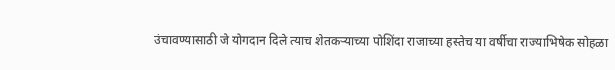उंचावण्यासाठी जे योगदान दिले त्याच शेतकऱ्याच्या पोशिंदा राजाच्या हस्तेच या वर्षीचा राज्याभिषेक सोहळा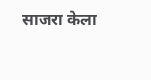साजरा केला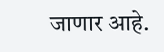जाणार आहे.